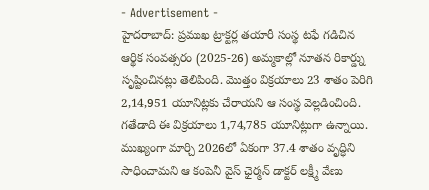- Advertisement -
హైదరాబాద్: ప్రముఖ ట్రాక్టర్ల తయారీ సంస్థ టఫే గడిచిన ఆర్థిక సంవత్సరం (2025-26) అమ్మకాల్లో నూతన రికార్డ్ను సృష్టించినట్లు తెలిపింది. మొత్తం విక్రయాలు 23 శాతం పెరిగి 2,14,951 యూనిట్లకు చేరాయని ఆ సంస్థ వెల్లడించింది. గతేడాది ఈ విక్రయాలు 1,74,785 యూనిట్లుగా ఉన్నాయి. ముఖ్యంగా మార్చి 2026లో ఏకంగా 37.4 శాతం వృద్ధిని సాధించామని ఆ కంపెనీ వైస్ ఛైర్మన్ డాక్టర్ లక్ష్మీ వేణు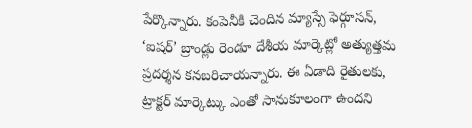పేర్కొన్నారు. కంపెనీకి చెందిన మ్యాస్సే ఫెర్గూసన్, ‘ఐషర్’ బ్రాండ్లు రెండూ దేశీయ మార్కెట్లో అత్యుత్తమ ప్రదర్శన కనబరిచాయన్నారు. ఈ ఏడాది రైతులకు, ట్రాక్టర్ మార్కెట్కు ఎంతో సానుకూలంగా ఉందని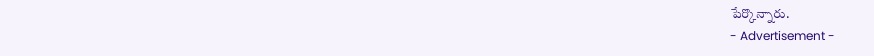పేర్కొన్నారు.
- Advertisement -